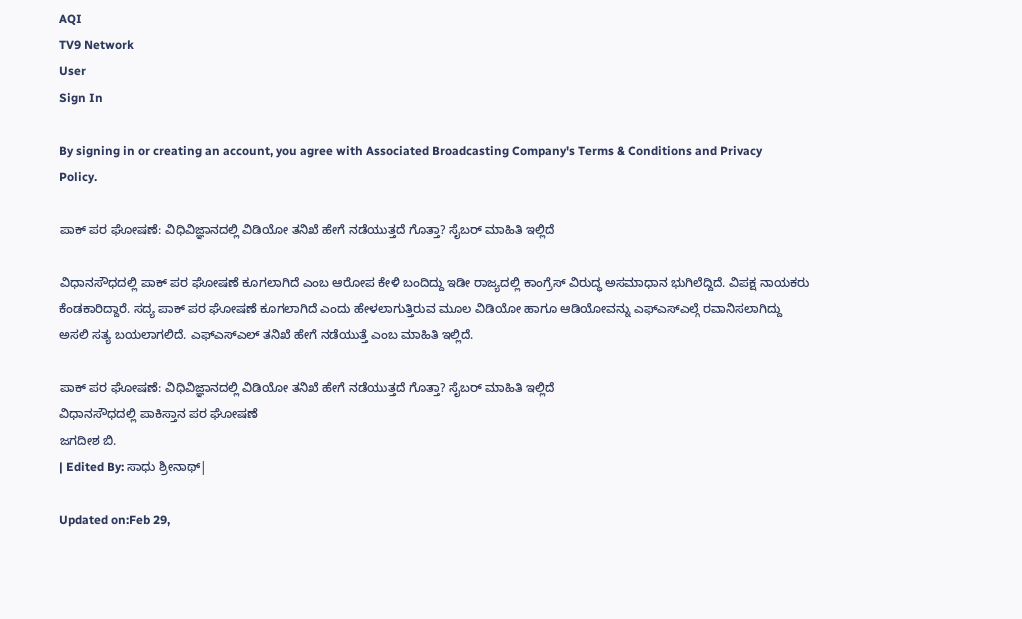AQI
TV9 Network
User
Sign In

By signing in or creating an account, you agree with Associated Broadcasting Company's Terms & Conditions and Privacy Policy.

ಪಾಕ್ ಪರ ಘೋಷಣೆ: ವಿಧಿವಿಜ್ಞಾನದಲ್ಲಿ ವಿಡಿಯೋ ತನಿಖೆ ಹೇಗೆ ನಡೆಯುತ್ತದೆ ಗೊತ್ತಾ? ಸೈಬರ್ ಮಾಹಿತಿ ಇಲ್ಲಿದೆ

ವಿಧಾನಸೌಧದಲ್ಲಿ ಪಾಕ್ ಪರ ಘೋಷಣೆ ಕೂಗಲಾಗಿದೆ ಎಂಬ ಆರೋಪ ಕೇಳಿ ಬಂದಿದ್ದು ಇಡೀ ರಾಜ್ಯದಲ್ಲಿ ಕಾಂಗ್ರೆಸ್ ವಿರುದ್ಧ ಅಸಮಾಧಾನ ಭುಗಿಲೆದ್ದಿದೆ. ವಿಪಕ್ಷ ನಾಯಕರು ಕೆಂಡಕಾರಿದ್ದಾರೆ. ಸದ್ಯ ಪಾಕ್ ಪರ ಘೋಷಣೆ ಕೂಗಲಾಗಿದೆ ಎಂದು ಹೇಳಲಾಗುತ್ತಿರುವ ಮೂಲ ವಿಡಿಯೋ ಹಾಗೂ ಆಡಿಯೋವನ್ನು ಎಫ್ಎಸ್ಎಲ್ಗೆ ರವಾನಿಸಲಾಗಿದ್ದು ಅಸಲಿ ಸತ್ಯ ಬಯಲಾಗಲಿದೆ. ಎಫ್ಎಸ್ಎಲ್ ತನಿಖೆ ಹೇಗೆ ನಡೆಯುತ್ತೆ ಎಂಬ ಮಾಹಿತಿ ಇಲ್ಲಿದೆ.

ಪಾಕ್ ಪರ ಘೋಷಣೆ: ವಿಧಿವಿಜ್ಞಾನದಲ್ಲಿ ವಿಡಿಯೋ ತನಿಖೆ ಹೇಗೆ ನಡೆಯುತ್ತದೆ ಗೊತ್ತಾ? ಸೈಬರ್ ಮಾಹಿತಿ ಇಲ್ಲಿದೆ
ವಿಧಾನಸೌಧದಲ್ಲಿ ಪಾಕಿಸ್ತಾನ ಪರ ಘೋಷಣೆ
ಜಗದೀಶ ಬಿ.
| Edited By: ಸಾಧು ಶ್ರೀನಾಥ್|

Updated on:Feb 29,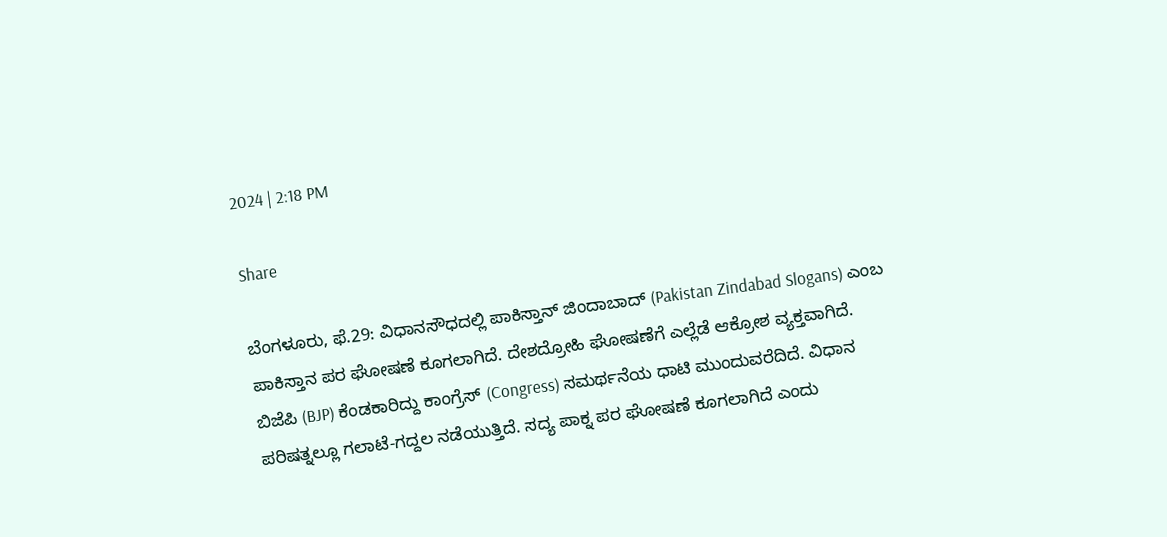2024 | 2:18 PM

Share

ಬೆಂಗಳೂರು, ಫೆ.29: ವಿಧಾನಸೌಧದಲ್ಲಿ ಪಾಕಿಸ್ತಾನ್ ಜಿಂದಾಬಾದ್ (Pakistan Zindabad Slogans) ಎಂಬ ಪಾಕಿಸ್ತಾನ ಪರ ಘೋಷಣೆ ಕೂಗಲಾಗಿದೆ. ದೇಶದ್ರೋಹಿ ಘೋಷಣೆಗೆ ಎಲ್ಲೆಡೆ ಆಕ್ರೋಶ ವ್ಯಕ್ತವಾಗಿದೆ. ಬಿಜೆಪಿ (BJP) ಕೆಂಡಕಾರಿದ್ದು ಕಾಂಗ್ರೆಸ್ (Congress) ಸಮರ್ಥನೆಯ ಧಾಟಿ ಮುಂದುವರೆದಿದೆ. ವಿಧಾನ ಪರಿಷತ್ನಲ್ಲೂ ಗಲಾಟೆ-ಗದ್ದಲ ನಡೆಯುತ್ತಿದೆ. ಸದ್ಯ ಪಾಕ್ನ ಪರ ಘೋಷಣೆ ಕೂಗಲಾಗಿದೆ ಎಂದು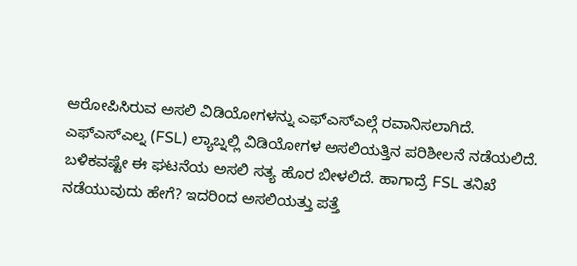ಆರೋಪಿಸಿರುವ ಅಸಲಿ ವಿಡಿಯೋಗಳನ್ನು ಎಫ್ಎಸ್ಎಲ್ಗೆ ರವಾನಿಸಲಾಗಿದೆ. ಎಫ್ಎಸ್ಎಲ್ನ (FSL) ಲ್ಯಾಬ್ನಲ್ಲಿ ವಿಡಿಯೋಗಳ ಅಸಲಿಯತ್ತಿನ ಪರಿಶೀಲನೆ ನಡೆಯಲಿದೆ. ಬಳಿಕವಷ್ಟೇ ಈ ಘಟನೆಯ ಅಸಲಿ ಸತ್ಯ ಹೊರ ಬೀಳಲಿದೆ. ಹಾಗಾದ್ರೆ FSL ತನಿಖೆ ನಡೆಯುವುದು ಹೇಗೆ? ಇದರಿಂದ ಅಸಲಿಯತ್ತು ಪತ್ತೆ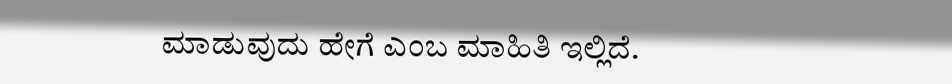ಮಾಡುವುದು ಹೇಗೆ ಎಂಬ ಮಾಹಿತಿ ಇಲ್ಲಿದೆ.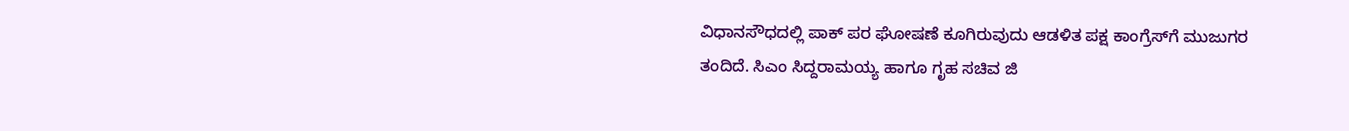ವಿಧಾನಸೌಧದಲ್ಲಿ ಪಾಕ್‌ ಪರ ಘೋಷಣೆ ಕೂಗಿರುವುದು ಆಡಳಿತ ಪಕ್ಷ ಕಾಂಗ್ರೆಸ್‌ಗೆ ಮುಜುಗರ ತಂದಿದೆ. ಸಿಎಂ ಸಿದ್ದರಾಮಯ್ಯ ಹಾಗೂ ಗೃಹ ಸಚಿವ ಜಿ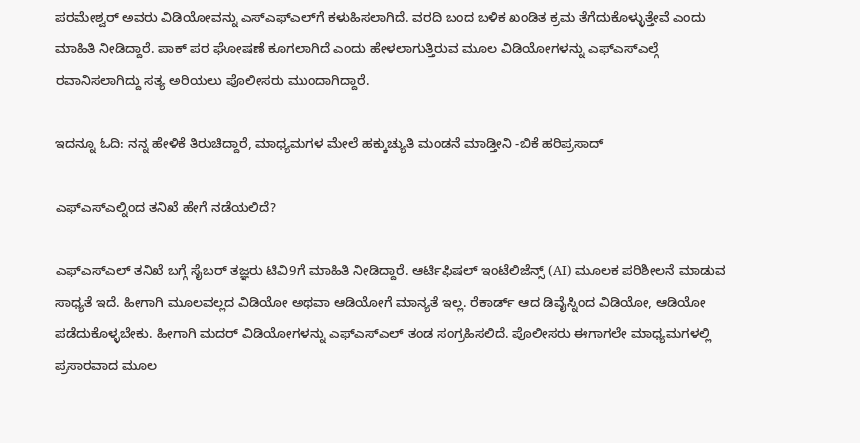ಪರಮೇಶ್ವರ್‌ ಅವರು ವಿಡಿಯೋವನ್ನು ಎಸ್‌ಎಫ್‌ಎಲ್‌ಗೆ ಕಳುಹಿಸಲಾಗಿದೆ. ವರದಿ ಬಂದ ಬಳಿಕ ಖಂಡಿತ ಕ್ರಮ ತೆಗೆದುಕೊಳ್ಳುತ್ತೇವೆ ಎಂದು ಮಾಹಿತಿ ನೀಡಿದ್ದಾರೆ. ಪಾಕ್ ಪರ ಘೋಷಣೆ ಕೂಗಲಾಗಿದೆ ಎಂದು ಹೇಳಲಾಗುತ್ತಿರುವ ಮೂಲ ವಿಡಿಯೋಗಳನ್ನು ಎಫ್ಎಸ್ಎಲ್ಗೆ ರವಾನಿಸಲಾಗಿದ್ದು ಸತ್ಯ ಅರಿಯಲು ಪೊಲೀಸರು ಮುಂದಾಗಿದ್ದಾರೆ.

ಇದನ್ನೂ ಓದಿ: ನನ್ನ ಹೇಳಿಕೆ ತಿರುಚಿದ್ದಾರೆ, ಮಾಧ್ಯಮಗಳ ಮೇಲೆ ಹಕ್ಕುಚ್ಯುತಿ ಮಂಡನೆ ಮಾಡ್ತೀನಿ -ಬಿಕೆ ಹರಿಪ್ರಸಾದ್

ಎಫ್ಎಸ್ಎಲ್ನಿಂದ ತನಿಖೆ ಹೇಗೆ ನಡೆಯಲಿದೆ?

ಎಫ್ಎಸ್ಎಲ್ ತನಿಖೆ ಬಗ್ಗೆ ಸೈಬರ್ ತಜ್ಞರು ಟಿವಿ9ಗೆ ಮಾಹಿತಿ ನೀಡಿದ್ದಾರೆ. ಆರ್ಟಿಫಿಷಲ್ ಇಂಟೆಲಿಜೆನ್ಸ್ (AI) ಮೂಲಕ ಪರಿಶೀಲನೆ ಮಾಡುವ ಸಾಧ್ಯತೆ ಇದೆ. ಹೀಗಾಗಿ ಮೂಲವಲ್ಲದ ವಿಡಿಯೋ ಅಥವಾ ಆಡಿಯೋಗೆ ಮಾನ್ಯತೆ ಇಲ್ಲ. ರೆಕಾರ್ಡ್ ಆದ ಡಿವೈಸ್ನಿಂದ ವಿಡಿಯೋ, ಆಡಿಯೋ ಪಡೆದುಕೊಳ್ಳಬೇಕು. ಹೀಗಾಗಿ ಮದರ್ ವಿಡಿಯೋಗಳನ್ನು ಎಫ್ಎಸ್ಎಲ್ ತಂಡ ಸಂಗ್ರಹಿಸಲಿದೆ. ಪೊಲೀಸರು ಈಗಾಗಲೇ ಮಾಧ್ಯಮಗಳಲ್ಲಿ ಪ್ರಸಾರವಾದ ಮೂಲ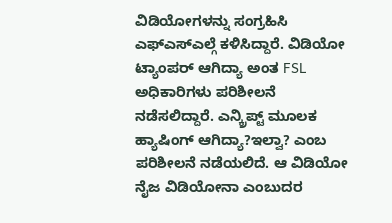ವಿಡಿಯೋಗಳನ್ನು ಸಂಗ್ರಹಿಸಿ ಎಫ್ಎಸ್ಎಲ್ಗೆ ಕಳಿಸಿದ್ದಾರೆ. ವಿಡಿಯೋ ಟ್ಯಾಂಪರ್ ಆಗಿದ್ಯಾ ಅಂತ FSL ಅಧಿಕಾರಿಗಳು ಪರಿಶೀಲನೆ ನಡೆಸಲಿದ್ದಾರೆ. ಎನ್ಕ್ರಿಪ್ಟ್ ಮೂಲಕ ಹ್ಯಾಷಿಂಗ್ ಆಗಿದ್ಯಾ?ಇಲ್ವಾ? ಎಂಬ ಪರಿಶೀಲನೆ ನಡೆಯಲಿದೆ. ಆ ವಿಡಿಯೋ ನೈಜ ವಿಡಿಯೋನಾ ಎಂಬುದರ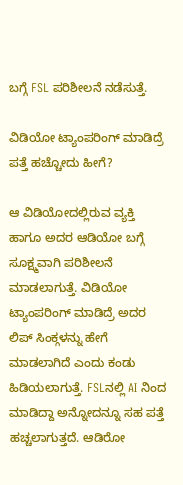ಬಗ್ಗೆ FSL ಪರಿಶೀಲನೆ ನಡೆಸುತ್ತೆ.

ವಿಡಿಯೋ ಟ್ಯಾಂಪರಿಂಗ್ ಮಾಡಿದ್ರೆ ಪತ್ತೆ ಹಚ್ಚೋದು ಹೀಗೆ?

ಆ ವಿಡಿಯೋದಲ್ಲಿರುವ ವ್ಯಕ್ತಿ ಹಾಗೂ ಅದರ ಆಡಿಯೋ ಬಗ್ಗೆ ಸೂಕ್ಷ್ಮವಾಗಿ ಪರಿಶೀಲನೆ ಮಾಡಲಾಗುತ್ತೆ. ವಿಡಿಯೋ ಟ್ಯಾಂಪರಿಂಗ್ ಮಾಡಿದ್ರೆ ಅದರ ಲಿಪ್ ಸಿಂಕ್ಗಳನ್ನು ಹೇಗೆ ಮಾಡಲಾಗಿದೆ ಎಂದು ಕಂಡು ಹಿಡಿಯಲಾಗುತ್ತೆ. FSLನಲ್ಲಿ AI ನಿಂದ ಮಾಡಿದ್ದಾ ಅನ್ನೋದನ್ನೂ ಸಹ ಪತ್ತೆ ಹಚ್ಚಲಾಗುತ್ತದೆ. ಆಡಿರೋ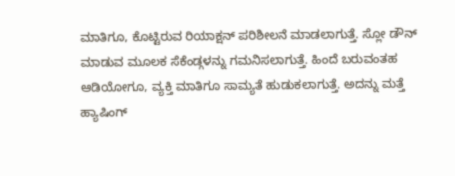ಮಾತಿಗೂ, ಕೊಟ್ಟಿರುವ ರಿಯಾಕ್ಷನ್ ಪರಿಶೀಲನೆ ಮಾಡಲಾಗುತ್ತೆ. ಸ್ಲೋ ಡೌನ್ ಮಾಡುವ ಮೂಲಕ ಸೆಕೆಂಡ್ಗಳನ್ನು ಗಮನಿಸಲಾಗುತ್ತೆ. ಹಿಂದೆ ಬರುವಂತಹ ಆಡಿಯೋಗೂ, ವ್ಯಕ್ತಿ ಮಾತಿಗೂ ಸಾಮ್ಯತೆ ಹುಡುಕಲಾಗುತ್ತೆ. ಅದನ್ನು ಮತ್ತೆ ಹ್ಯಾಷಿಂಗ್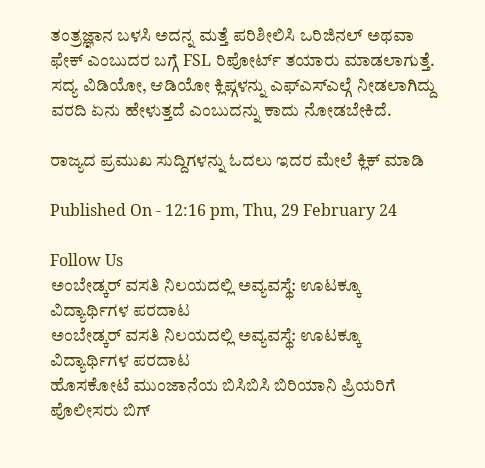ತಂತ್ರಜ್ಞಾನ ಬಳಸಿ ಅದನ್ನ ಮತ್ತೆ ಪರಿಶೀಲಿಸಿ ಒರಿಜಿನಲ್ ಅಥವಾ ಫೇಕ್ ಎಂಬುದರ ಬಗ್ಗೆ FSL ರಿಪೋರ್ಟ್ ತಯಾರು ಮಾಡಲಾಗುತ್ತೆ. ಸದ್ಯ ವಿಡಿಯೋ, ಆಡಿಯೋ ಕ್ಲಿಪ್ಗಳನ್ನು ಎಫ್ಎಸ್ಎಲ್ಗೆ ನೀಡಲಾಗಿದ್ದು ವರದಿ ಏನು ಹೇಳುತ್ತದೆ ಎಂಬುದನ್ನು ಕಾದು ನೋಡಬೇಕಿದೆ.

ರಾಜ್ಯದ ಪ್ರಮುಖ ಸುದ್ದಿಗಳನ್ನು ಓದಲು ಇದರ ಮೇಲೆ ಕ್ಲಿಕ್ ಮಾಡಿ

Published On - 12:16 pm, Thu, 29 February 24

Follow Us
ಅಂಬೇಡ್ಕರ್ ವಸತಿ ನಿಲಯದಲ್ಲಿ ಅವ್ಯವಸ್ಥೆ: ಊಟಕ್ಕೂ ವಿದ್ಯಾರ್ಥಿಗಳ ಪರದಾಟ
ಅಂಬೇಡ್ಕರ್ ವಸತಿ ನಿಲಯದಲ್ಲಿ ಅವ್ಯವಸ್ಥೆ: ಊಟಕ್ಕೂ ವಿದ್ಯಾರ್ಥಿಗಳ ಪರದಾಟ
ಹೊಸಕೋಟೆ ಮುಂಜಾನೆಯ ಬಿಸಿಬಿಸಿ ಬಿರಿಯಾನಿ ಪ್ರಿಯರಿಗೆ ಪೊಲೀಸರು ಬಿಗ್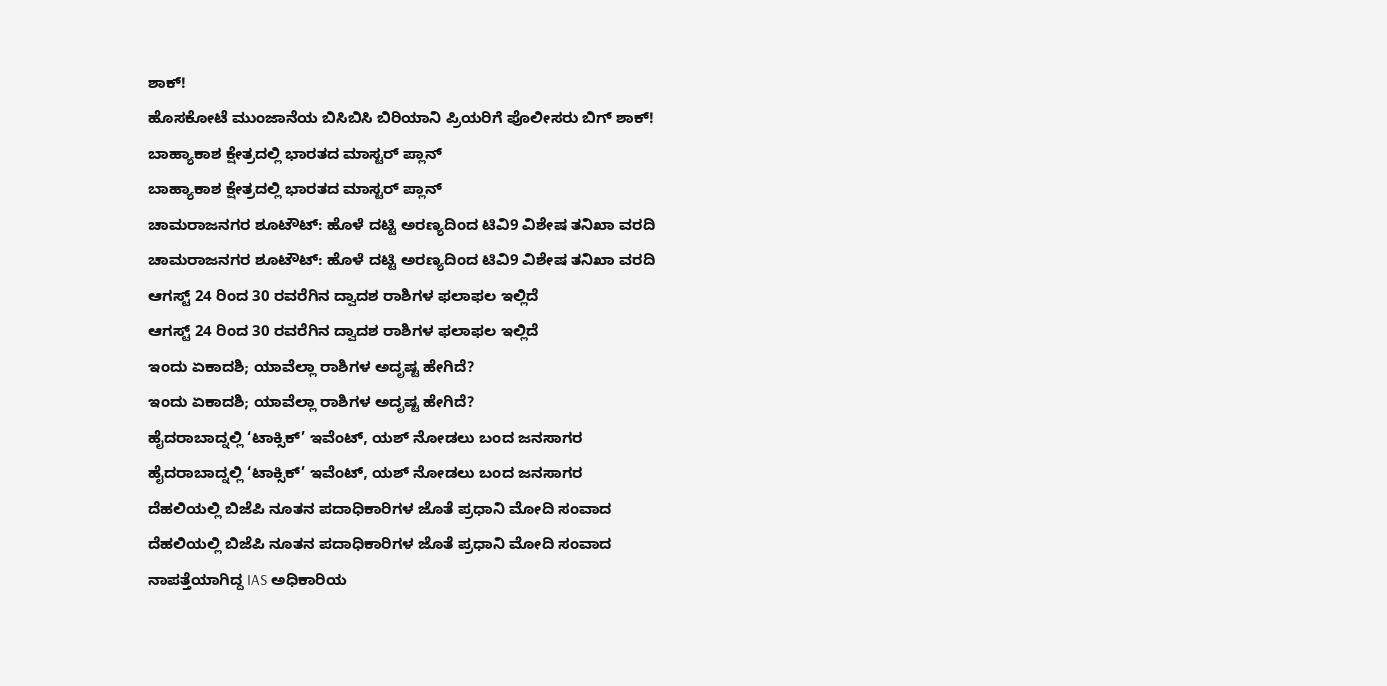ಶಾಕ್!
ಹೊಸಕೋಟೆ ಮುಂಜಾನೆಯ ಬಿಸಿಬಿಸಿ ಬಿರಿಯಾನಿ ಪ್ರಿಯರಿಗೆ ಪೊಲೀಸರು ಬಿಗ್ ಶಾಕ್!
ಬಾಹ್ಯಾಕಾಶ ಕ್ಷೇತ್ರದಲ್ಲಿ ಭಾರತದ ಮಾಸ್ಟರ್ ಪ್ಲಾನ್
ಬಾಹ್ಯಾಕಾಶ ಕ್ಷೇತ್ರದಲ್ಲಿ ಭಾರತದ ಮಾಸ್ಟರ್ ಪ್ಲಾನ್
ಚಾಮರಾಜನಗರ ಶೂಟೌಟ್: ಹೊಳೆ ದಟ್ಟಿ ಅರಣ್ಯದಿಂದ ಟಿವಿ9 ವಿಶೇಷ ತನಿಖಾ ವರದಿ
ಚಾಮರಾಜನಗರ ಶೂಟೌಟ್: ಹೊಳೆ ದಟ್ಟಿ ಅರಣ್ಯದಿಂದ ಟಿವಿ9 ವಿಶೇಷ ತನಿಖಾ ವರದಿ
ಆಗಸ್ಟ್ 24 ರಿಂದ 30 ರವರೆಗಿನ ದ್ವಾದಶ ರಾಶಿಗಳ ಫಲಾಫಲ ಇಲ್ಲಿದೆ
ಆಗಸ್ಟ್ 24 ರಿಂದ 30 ರವರೆಗಿನ ದ್ವಾದಶ ರಾಶಿಗಳ ಫಲಾಫಲ ಇಲ್ಲಿದೆ
ಇಂದು ಏಕಾದಶಿ; ಯಾವೆಲ್ಲಾ ರಾಶಿಗಳ ಅದೃಷ್ಟ ಹೇಗಿದೆ?
ಇಂದು ಏಕಾದಶಿ; ಯಾವೆಲ್ಲಾ ರಾಶಿಗಳ ಅದೃಷ್ಟ ಹೇಗಿದೆ?
ಹೈದರಾಬಾದ್ನಲ್ಲಿ ‘ಟಾಕ್ಸಿಕ್’ ಇವೆಂಟ್, ಯಶ್ ನೋಡಲು ಬಂದ ಜನಸಾಗರ
ಹೈದರಾಬಾದ್ನಲ್ಲಿ ‘ಟಾಕ್ಸಿಕ್’ ಇವೆಂಟ್, ಯಶ್ ನೋಡಲು ಬಂದ ಜನಸಾಗರ
ದೆಹಲಿಯಲ್ಲಿ ಬಿಜೆಪಿ ನೂತನ ಪದಾಧಿಕಾರಿಗಳ ಜೊತೆ ಪ್ರಧಾನಿ ಮೋದಿ ಸಂವಾದ
ದೆಹಲಿಯಲ್ಲಿ ಬಿಜೆಪಿ ನೂತನ ಪದಾಧಿಕಾರಿಗಳ ಜೊತೆ ಪ್ರಧಾನಿ ಮೋದಿ ಸಂವಾದ
ನಾಪತ್ತೆಯಾಗಿದ್ದ IAS ಅಧಿಕಾರಿಯ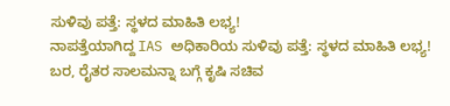ಸುಳಿವು ಪತ್ತೆ: ಸ್ಥಳದ ಮಾಹಿತಿ ಲಭ್ಯ!
ನಾಪತ್ತೆಯಾಗಿದ್ದ IAS ಅಧಿಕಾರಿಯ ಸುಳಿವು ಪತ್ತೆ: ಸ್ಥಳದ ಮಾಹಿತಿ ಲಭ್ಯ!
ಬರ, ರೈತರ ಸಾಲಮನ್ನಾ ಬಗ್ಗೆ ಕೃಷಿ ಸಚಿವ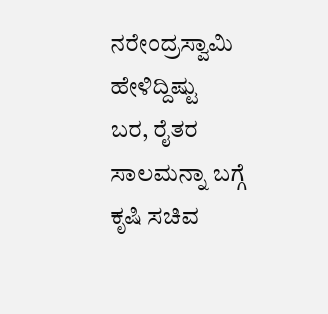ನರೇಂದ್ರಸ್ವಾಮಿ ಹೇಳಿದ್ದಿಷ್ಟು
ಬರ, ರೈತರ ಸಾಲಮನ್ನಾ ಬಗ್ಗೆ ಕೃಷಿ ಸಚಿವ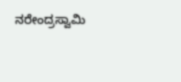ನರೇಂದ್ರಸ್ವಾಮಿ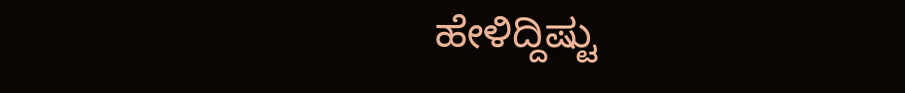ಹೇಳಿದ್ದಿಷ್ಟು